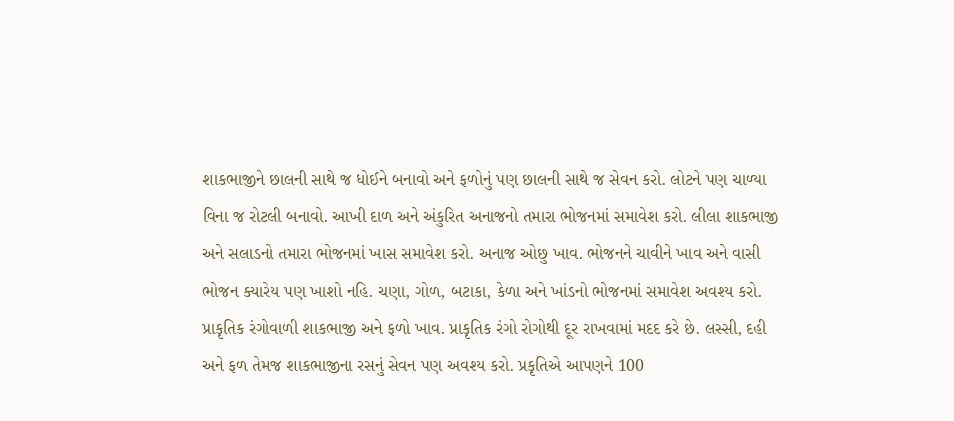શાકભાજીને છાલની સાથે જ ધોઈને બનાવો અને ફળોનું પણ છાલની સાથે જ સેવન કરો. લોટને પણ ચાળ્યા વિના જ રોટલી બનાવો. આખી દાળ અને અંકુરિત અનાજનો તમારા ભોજનમાં સમાવેશ કરો. લીલા શાકભાજી અને સલાડનો તમારા ભોજનમાં ખાસ સમાવેશ કરો. અનાજ ઓછુ ખાવ. ભોજનને ચાવીને ખાવ અને વાસી ભોજન ક્યારેય પણ ખાશો નહિ. ચણા, ગોળ, બટાકા, કેળા અને ખાંડનો ભોજનમાં સમાવેશ અવશ્ય કરો. પ્રાકૃતિક રંગોવાળી શાકભાજી અને ફળો ખાવ. પ્રાકૃતિક રંગો રોગોથી દૂર રાખવામાં મદદ કરે છે. લસ્સી, દહી અને ફળ તેમજ શાકભાજીના રસનું સેવન પણ અવશ્ય કરો. પ્રકૃતિએ આપણને 100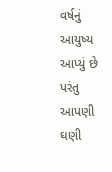વર્ષનું આયુષ્ય આપ્યું છે પરંતુ આપણી ઘણી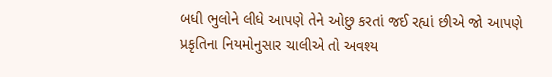બધી ભુલોને લીધે આપણે તેને ઓછુ કરતાં જઈ રહ્યાં છીએ જો આપણે પ્રકૃતિના નિયમોનુસાર ચાલીએ તો અવશ્ય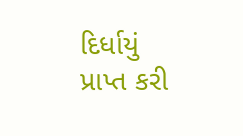દિર્ધાયું પ્રાપ્ત કરી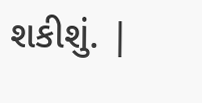શકીશું. |